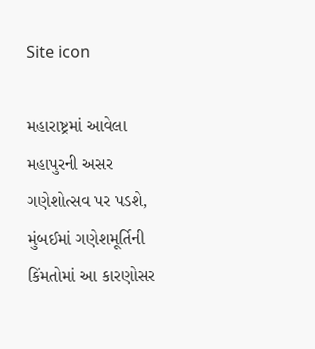Site icon

મહારાષ્ટ્રમાં આવેલા મહાપુરની અસર ગણેશોત્સવ પર પડશે, મુંબઈમાં ગણેશમૂર્તિની કિંમતોમાં આ કારણોસર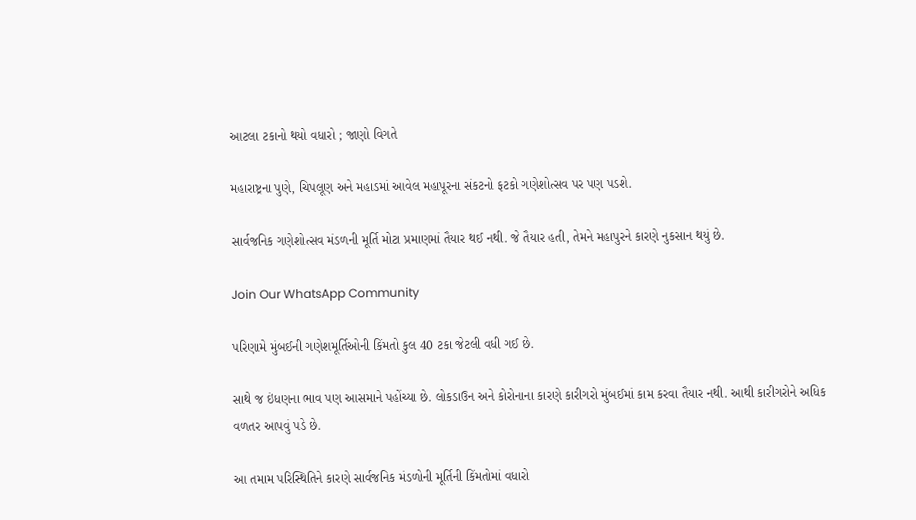આટલા ટકાનો થયો વધારો ; જાણો વિગતે

મહારાષ્ટ્રના પુણે, ચિપલૂણ અને મહાડમાં આવેલ મહાપૂરના સંકટનો ફટકો ગણેશોત્સવ પર પણ પડશે.

સાર્વજનિક ગણેશોત્સવ મંડળની મૂર્તિ મોટા પ્રમાણમાં તૈયાર થઈ નથી. જે તૈયાર હતી, તેમને મહાપુરને કારણે નુકસાન થયું છે.

Join Our WhatsApp Community

પરિણામે મુંબઈની ગણેશમૂર્તિઓની કિંમતો કુલ 40 ટકા જેટલી વધી ગઈ છે.

સાથે જ ઇંધણના ભાવ પણ આસમાને પહોંચ્યા છે. લોકડાઉન અને કોરોનાના કારણે કારીગરો મુંબઈમાં કામ કરવા તૈયાર નથી. આથી કારીગરોને અધિક વળતર આપવું પડે છે.

આ તમામ પરિસ્થિતિને કારણે સાર્વજનિક મંડળોની મૂર્તિની કિંમતોમાં વધારો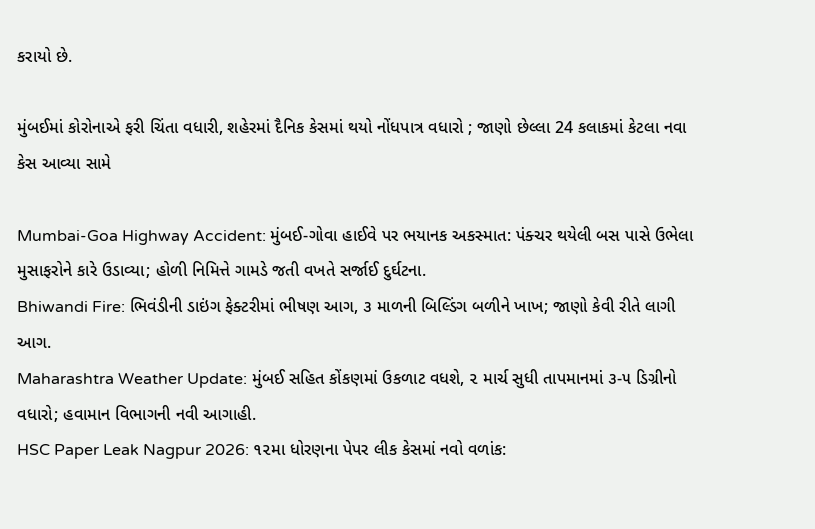કરાયો છે.

મુંબઈમાં કોરોનાએ ફરી ચિંતા વધારી, શહેરમાં દૈનિક કેસમાં થયો નોંધપાત્ર વધારો ; જાણો છેલ્લા 24 કલાકમાં કેટલા નવા કેસ આવ્યા સામે

Mumbai-Goa Highway Accident: મુંબઈ-ગોવા હાઈવે પર ભયાનક અકસ્માત: પંક્ચર થયેલી બસ પાસે ઉભેલા મુસાફરોને કારે ઉડાવ્યા; હોળી નિમિત્તે ગામડે જતી વખતે સર્જાઈ દુર્ઘટના.
Bhiwandi Fire: ભિવંડીની ડાઇંગ ફેક્ટરીમાં ભીષણ આગ, ૩ માળની બિલ્ડિંગ બળીને ખાખ; જાણો કેવી રીતે લાગી આગ.
Maharashtra Weather Update: મુંબઈ સહિત કોંકણમાં ઉકળાટ વધશે, ૨ માર્ચ સુધી તાપમાનમાં ૩-૫ ડિગ્રીનો વધારો; હવામાન વિભાગની નવી આગાહી.
HSC Paper Leak Nagpur 2026: ૧૨મા ધોરણના પેપર લીક કેસમાં નવો વળાંક: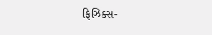ફિઝિક્સ-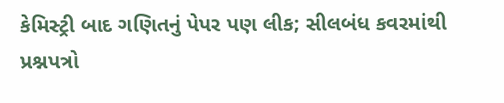કેમિસ્ટ્રી બાદ ગણિતનું પેપર પણ લીક; સીલબંધ કવરમાંથી પ્રશ્નપત્રો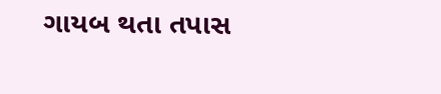ગાયબ થતા તપાસ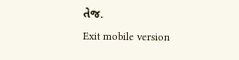તેજ.
Exit mobile version